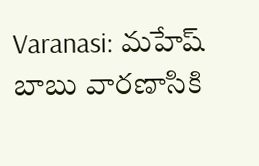Varanasi: మహేష్ బాబు వారణాసికి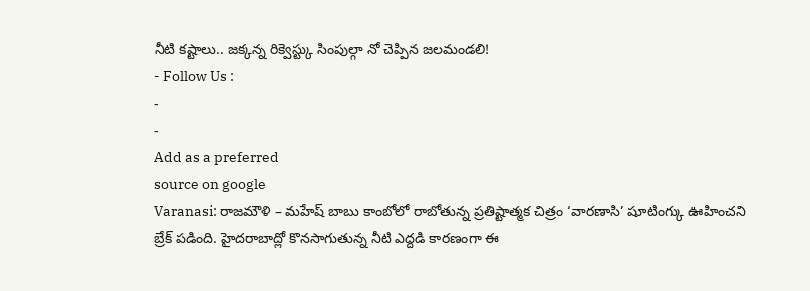నీటి కష్టాలు.. జక్కన్న రిక్వెస్ట్కు సింపుల్గా నో చెప్పిన జలమండలి!
- Follow Us :
-
-
Add as a preferred
source on google
Varanasi: రాజమౌళి – మహేష్ బాబు కాంబోలో రాబోతున్న ప్రతిష్టాత్మక చిత్రం ‘వారణాసి’ షూటింగ్కు ఊహించని బ్రేక్ పడింది. హైదరాబాద్లో కొనసాగుతున్న నీటి ఎద్దడి కారణంగా ఈ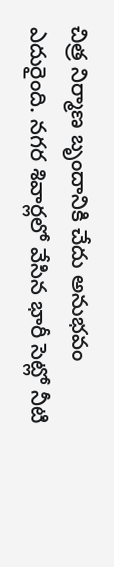చిత్ర నిర్మాణ బృందానికి చేదు అనుభవం ఎదురైంది. నగర శివార్లలో వేసిన భారీ సెట్లో నీటి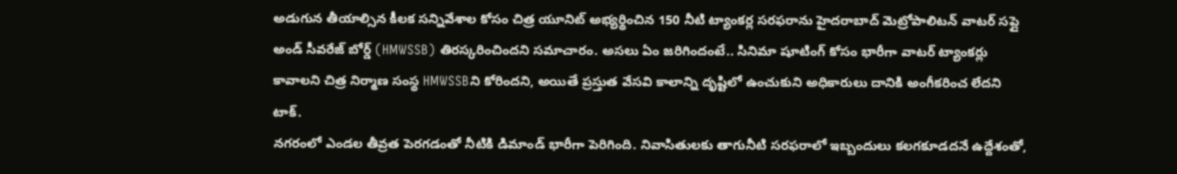అడుగున తీయాల్సిన కీలక సన్నివేశాల కోసం చిత్ర యూనిట్ అభ్యర్థించిన 150 నీటి ట్యాంకర్ల సరఫరాను హైదరాబాద్ మెట్రోపాలిటన్ వాటర్ సప్లై అండ్ సీవరేజ్ బోర్డ్ (HMWSSB) తిరస్కరించిందని సమాచారం. అసలు ఏం జరిగిందంటే.. సినిమా షూటింగ్ కోసం భారీగా వాటర్ ట్యాంకర్లు కావాలని చిత్ర నిర్మాణ సంస్థ HMWSSBని కోరిందని, అయితే ప్రస్తుత వేసవి కాలాన్ని దృష్టిలో ఉంచుకుని అధికారులు దానికి అంగీకరించ లేదని టాక్.
నగరంలో ఎండల తీవ్రత పెరగడంతో నీటికి డిమాండ్ భారీగా పెరిగింది. నివాసితులకు తాగునీటి సరఫరాలో ఇబ్బందులు కలగకూడదనే ఉద్దేశంతో,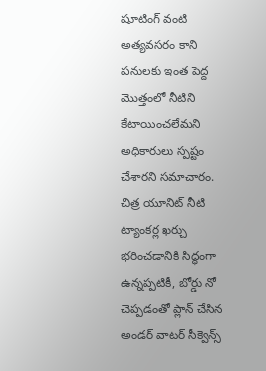షూటింగ్ వంటి అత్యవసరం కాని పనులకు ఇంత పెద్ద మొత్తంలో నీటిని కేటాయించలేమని అధికారులు స్పష్టం చేశారని సమాచారం. చిత్ర యూనిట్ నీటి ట్యాంకర్ల ఖర్చు భరించడానికి సిద్ధంగా ఉన్నప్పటికీ, బోర్డు నో చెప్పడంతో ప్లాన్ చేసిన అండర్ వాటర్ సీక్వెన్స్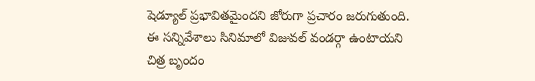షెడ్యూల్ ప్రభావితమైందని జోరుగా ప్రచారం జరుగుతుంది. ఈ సన్నివేశాలు సినిమాలో విజువల్ వండర్గా ఉంటాయని చిత్ర బృందం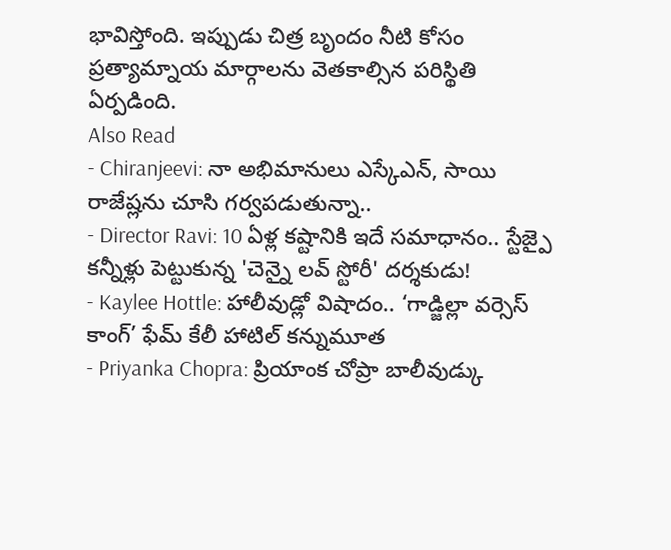భావిస్తోంది. ఇప్పుడు చిత్ర బృందం నీటి కోసం ప్రత్యామ్నాయ మార్గాలను వెతకాల్సిన పరిస్థితి ఏర్పడింది.
Also Read
- Chiranjeevi: నా అభిమానులు ఎస్కేఎన్, సాయి రాజేష్లను చూసి గర్వపడుతున్నా..
- Director Ravi: 10 ఏళ్ల కష్టానికి ఇదే సమాధానం.. స్టేజ్పై కన్నీళ్లు పెట్టుకున్న 'చెన్నై లవ్ స్టోరీ' దర్శకుడు!
- Kaylee Hottle: హాలీవుడ్లో విషాదం.. ‘గాడ్జిల్లా వర్సెస్ కాంగ్’ ఫేమ్ కేలీ హాటిల్ కన్నుమూత
- Priyanka Chopra: ప్రియాంక చోప్రా బాలీవుడ్కు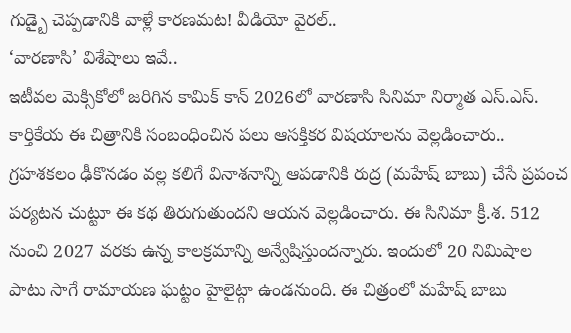గుడ్బై చెప్పడానికి వాళ్లే కారణమట! వీడియో వైరల్..
‘వారణాసి’ విశేషాలు ఇవే..
ఇటీవల మెక్సికోలో జరిగిన కామిక్ కాన్ 2026లో వారణాసి సినిమా నిర్మాత ఎస్.ఎస్. కార్తికేయ ఈ చిత్రానికి సంబంధించిన పలు ఆసక్తికర విషయాలను వెల్లడించారు.. గ్రహశకలం ఢీకొనడం వల్ల కలిగే వినాశనాన్ని ఆపడానికి రుద్ర (మహేష్ బాబు) చేసే ప్రపంచ పర్యటన చుట్టూ ఈ కథ తిరుగుతుందని ఆయన వెల్లడించారు. ఈ సినిమా క్రీ.శ. 512 నుంచి 2027 వరకు ఉన్న కాలక్రమాన్ని అన్వేషిస్తుందన్నారు. ఇందులో 20 నిమిషాల పాటు సాగే రామాయణ ఘట్టం హైలైట్గా ఉండనుంది. ఈ చిత్రంలో మహేష్ బాబు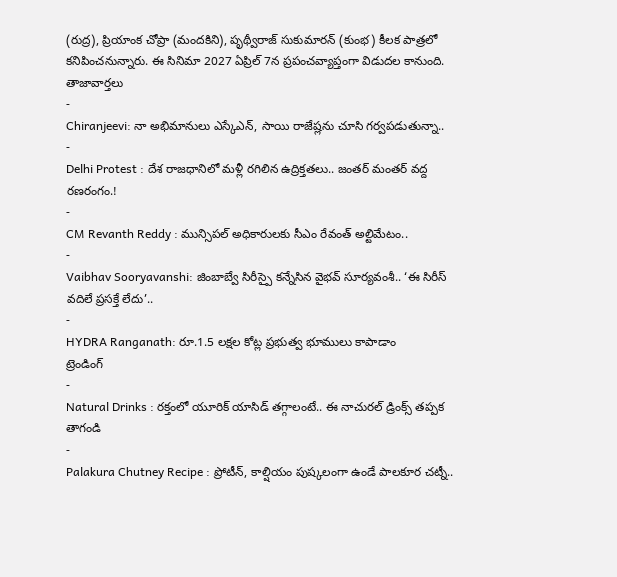(రుద్ర), ప్రియాంక చోప్రా (మందకిని), పృథ్వీరాజ్ సుకుమారన్ (కుంభ) కీలక పాత్రలో కనిపించనున్నారు. ఈ సినిమా 2027 ఏప్రిల్ 7న ప్రపంచవ్యాప్తంగా విడుదల కానుంది.
తాజావార్తలు
-
Chiranjeevi: నా అభిమానులు ఎస్కేఎన్, సాయి రాజేష్లను చూసి గర్వపడుతున్నా..
-
Delhi Protest : దేశ రాజధానిలో మళ్లీ రగిలిన ఉద్రిక్తతలు.. జంతర్ మంతర్ వద్ద రణరంగం.!
-
CM Revanth Reddy : మున్సిపల్ అధికారులకు సీఎం రేవంత్ అల్టిమేటం..
-
Vaibhav Sooryavanshi: జింబాబ్వే సిరీస్పై కన్నేసిన వైభవ్ సూర్యవంశీ.. ‘ఈ సిరీస్ వదిలే ప్రసక్తే లేదు’..
-
HYDRA Ranganath: రూ.1.5 లక్షల కోట్ల ప్రభుత్వ భూములు కాపాడాం
ట్రెండింగ్
-
Natural Drinks : రక్తంలో యూరిక్ యాసిడ్ తగ్గాలంటే.. ఈ నాచురల్ డ్రింక్స్ తప్పక తాగండి
-
Palakura Chutney Recipe : ప్రోటీన్, కాల్షియం పుష్కలంగా ఉండే పాలకూర చట్నీ..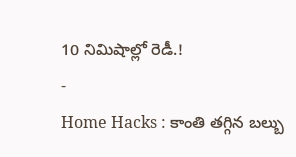10 నిమిషాల్లో రెడీ.!
-
Home Hacks : కాంతి తగ్గిన బల్బు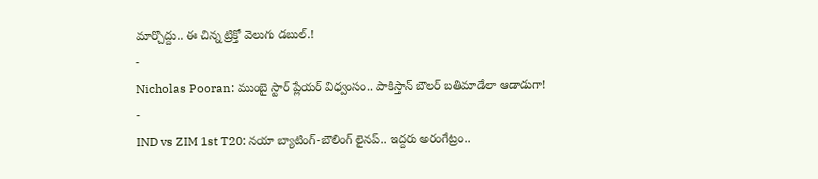మార్చొద్దు.. ఈ చిన్న ట్రిక్తో వెలుగు డబుల్.!
-
Nicholas Pooran: ముంబై స్టార్ ప్లేయర్ విధ్వంసం.. పాకిస్తాన్ బౌలర్ బతిమాడేలా ఆడాడుగా!
-
IND vs ZIM 1st T20: నయా బ్యాటింగ్-బౌలింగ్ లైనప్.. ఇద్దరు అరంగేట్రం..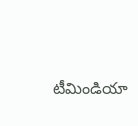టీమిండియా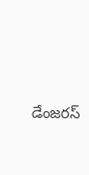డేంజరస్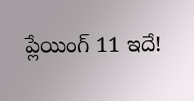ప్లేయింగ్ 11 ఇదే!